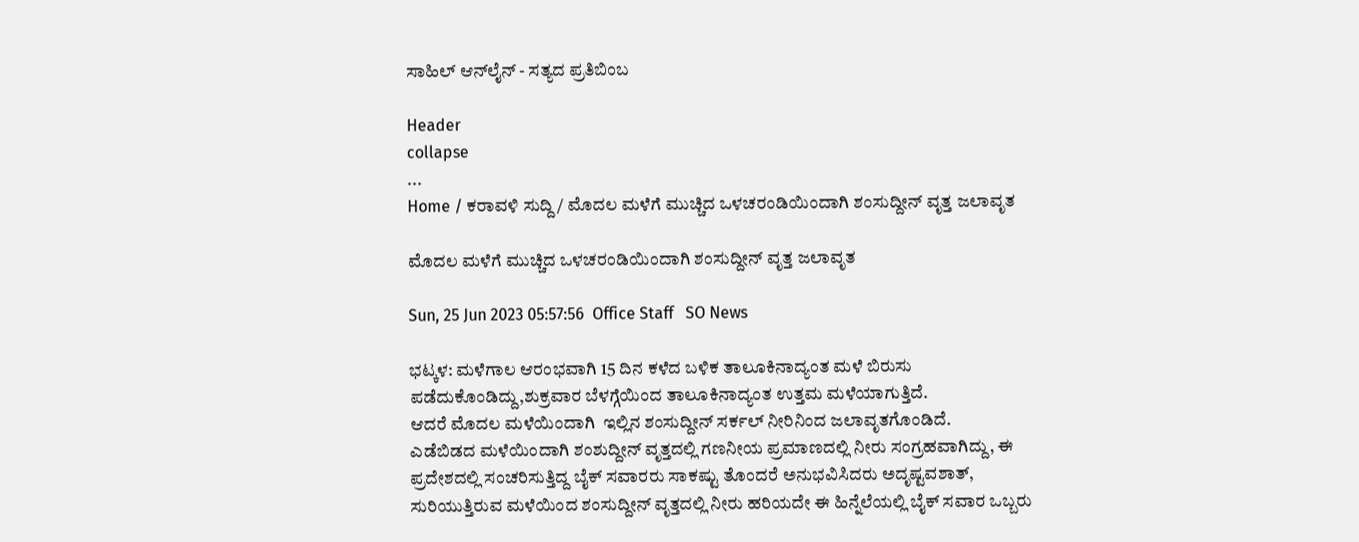ಸಾಹಿಲ್ ಆನ್‌ಲೈನ್ - ಸತ್ಯದ ಪ್ರತಿಬಿಂಬ

Header
collapse
...
Home / ಕರಾವಳಿ ಸುದ್ದಿ / ಮೊದಲ ಮಳೆಗೆ ಮುಚ್ಚಿದ ಒಳಚರಂಡಿಯಿಂದಾಗಿ ಶಂಸುದ್ದೀನ್ ವೃತ್ತ ಜಲಾವೃತ

ಮೊದಲ ಮಳೆಗೆ ಮುಚ್ಚಿದ ಒಳಚರಂಡಿಯಿಂದಾಗಿ ಶಂಸುದ್ದೀನ್ ವೃತ್ತ ಜಲಾವೃತ

Sun, 25 Jun 2023 05:57:56  Office Staff   SO News

ಭಟ್ಕಳ: ಮಳೆಗಾಲ ಆರಂಭವಾಗಿ 15 ದಿನ ಕಳೆದ ಬಳಿಕ ತಾಲೂಕಿನಾದ್ಯಂತ ಮಳೆ ಬಿರುಸು ಪಡೆದುಕೊಂಡಿದ್ದು,ಶುಕ್ರವಾರ ಬೆಳಗ್ಗೆಯಿಂದ ತಾಲೂಕಿನಾದ್ಯಂತ ಉತ್ತಮ ಮಳೆಯಾಗುತ್ತಿದೆ.
ಆದರೆ ಮೊದಲ ಮಳೆಯಿಂದಾಗಿ  ಇಲ್ಲಿನ ಶಂಸುದ್ದೀನ್ ಸರ್ಕಲ್ ನೀರಿನಿಂದ ಜಲಾವೃತಗೊಂಡಿದೆ.
ಎಡೆಬಿಡದ ಮಳೆಯಿಂದಾಗಿ ಶಂಶುದ್ದೀನ್ ವೃತ್ತದಲ್ಲಿ ಗಣನೀಯ ಪ್ರಮಾಣದಲ್ಲಿ ನೀರು ಸಂಗ್ರಹವಾಗಿದ್ದು, ಈ ಪ್ರದೇಶದಲ್ಲಿ ಸಂಚರಿಸುತ್ತಿದ್ದ ಬೈಕ್ ಸವಾರರು ಸಾಕಷ್ಟು ತೊಂದರೆ ಅನುಭವಿಸಿದರು ಅದೃಷ್ಟವಶಾತ್, ಸುರಿಯುತ್ತಿರುವ ಮಳೆಯಿಂದ ಶಂಸುದ್ದೀನ್ ವೃತ್ತದಲ್ಲಿ ನೀರು ಹರಿಯದೇ ಈ ಹಿನ್ನೆಲೆಯಲ್ಲಿ ಬೈಕ್ ಸವಾರ ಒಬ್ಬರು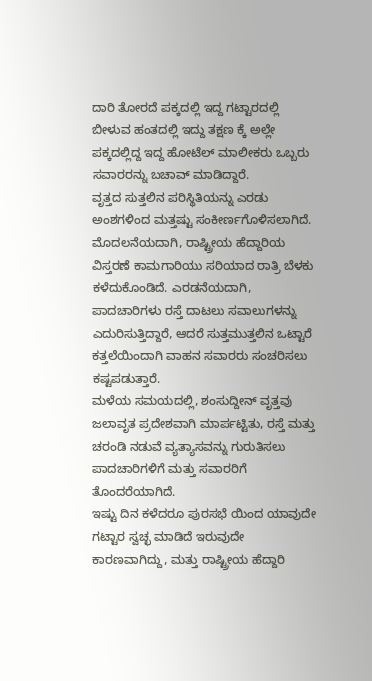ದಾರಿ ತೋರದೆ ಪಕ್ಕದಲ್ಲಿ ಇದ್ದ ಗಟ್ಟಾರದಲ್ಲಿ ಬೀಳುವ ಹಂತದಲ್ಲಿ ಇದ್ದು ತಕ್ಷಣ ಕ್ಕೆ ಅಲ್ಲೇ ಪಕ್ಕದಲ್ಲಿದ್ದ ಇದ್ದ ಹೋಟೆಲ್‌ ಮಾಲೀಕರು ಒಬ್ಬರು ಸವಾರರನ್ನು ಬಚಾವ್ ಮಾಡಿದ್ದಾರೆ.
ವೃತ್ತದ ಸುತ್ತಲಿನ ಪರಿಸ್ಥಿತಿಯನ್ನು ಎರಡು ಅಂಶಗಳಿಂದ ಮತ್ತಷ್ಟು ಸಂಕೀರ್ಣಗೊಳಿಸಲಾಗಿದೆ. ಮೊದಲನೆಯದಾಗಿ, ರಾಷ್ಟ್ರೀಯ ಹೆದ್ದಾರಿಯ ವಿಸ್ತರಣೆ ಕಾಮಗಾರಿಯು ಸರಿಯಾದ ರಾತ್ರಿ ಬೆಳಕು ಕಳೆದುಕೊಂಡಿದೆ. ಎರಡನೆಯದಾಗಿ, ಪಾದಚಾರಿಗಳು ರಸ್ತೆ ದಾಟಲು ಸವಾಲುಗಳನ್ನು ಎದುರಿಸುತ್ತಿದ್ದಾರೆ, ಆದರೆ ಸುತ್ತಮುತ್ತಲಿನ ಒಟ್ಟಾರೆ ಕತ್ತಲೆಯಿಂದಾಗಿ ವಾಹನ ಸವಾರರು ಸಂಚರಿಸಲು ಕಷ್ಟಪಡುತ್ತಾರೆ.
ಮಳೆಯ ಸಮಯದಲ್ಲಿ, ಶಂಸುದ್ದೀನ್ ವೃತ್ತವು ಜಲಾವೃತ ಪ್ರದೇಶವಾಗಿ ಮಾರ್ಪಟ್ಟಿತು, ರಸ್ತೆ ಮತ್ತು ಚರಂಡಿ ನಡುವೆ ವ್ಯತ್ಯಾಸವನ್ನು ಗುರುತಿಸಲು ಪಾದಚಾರಿಗಳಿಗೆ ಮತ್ತು ಸವಾರರಿಗೆ ತೊಂದರೆಯಾಗಿದೆ.
ಇಷ್ಟು ದಿನ‌ ಕಳೆದರೂ ಪುರಸಭೆ ಯಿಂದ ಯಾವುದೇ ಗಟ್ಟಾರ ಸ್ವಚ್ಛ ಮಾಡಿದೆ ಇರುವುದೇ ಕಾರಣವಾಗಿದ್ದು, ಮತ್ತು ರಾಷ್ಟ್ರೀಯ ಹೆದ್ದಾರಿ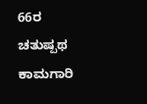66ರ ಚತುಷ್ಪಥ ಕಾಮಗಾರಿ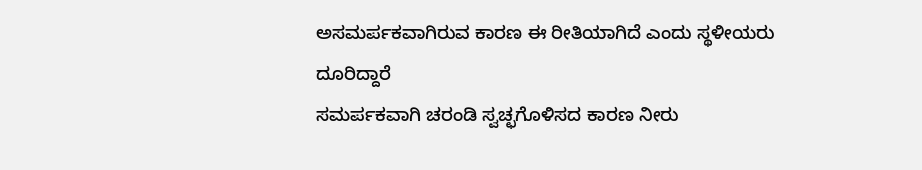ಅಸಮರ್ಪಕವಾಗಿರುವ ಕಾರಣ ಈ ರೀತಿಯಾಗಿದೆ ಎಂದು ಸ್ಥಳೀಯರು ದೂರಿದ್ದಾರೆ
ಸಮರ್ಪಕವಾಗಿ ಚರಂಡಿ ಸ್ವಚ್ಛಗೊಳಿಸದ ಕಾರಣ ನೀರು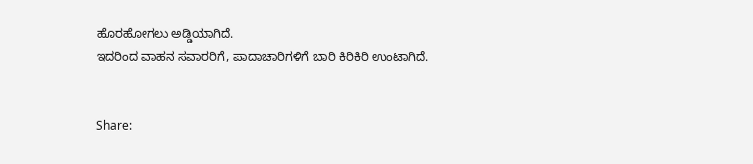ಹೊರಹೋಗಲು ಅಡ್ಡಿಯಾಗಿದೆ.
ಇದರಿಂದ ವಾಹನ ಸವಾರರಿಗೆ, ಪಾದಾಚಾರಿಗಳಿಗೆ ಬಾರಿ ಕಿರಿಕಿರಿ ಉಂಟಾಗಿದೆ.


Share: